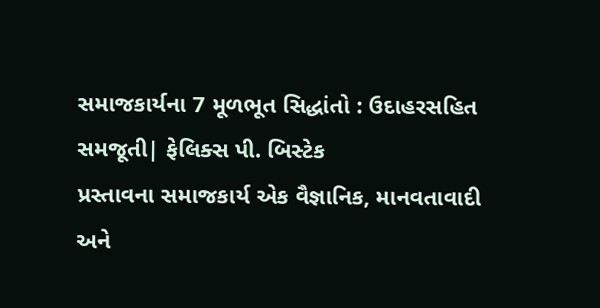સમાજકાર્યના 7 મૂળભૂત સિદ્ધાંતો : ઉદાહરસહિત સમજૂતી| ફેલિક્સ પી. બિસ્ટેક
પ્રસ્તાવના સમાજકાર્ય એક વૈજ્ઞાનિક, માનવતાવાદી અને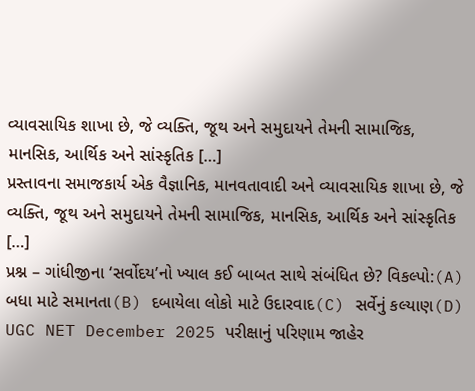વ્યાવસાયિક શાખા છે, જે વ્યક્તિ, જૂથ અને સમુદાયને તેમની સામાજિક, માનસિક, આર્થિક અને સાંસ્કૃતિક […]
પ્રસ્તાવના સમાજકાર્ય એક વૈજ્ઞાનિક, માનવતાવાદી અને વ્યાવસાયિક શાખા છે, જે વ્યક્તિ, જૂથ અને સમુદાયને તેમની સામાજિક, માનસિક, આર્થિક અને સાંસ્કૃતિક […]
પ્રશ્ન – ગાંધીજીના ‘સર્વોદય’નો ખ્યાલ કઈ બાબત સાથે સંબંધિત છે? વિકલ્પો:(A) બધા માટે સમાનતા(B) દબાયેલા લોકો માટે ઉદારવાદ(C) સર્વેનું કલ્યાણ(D)
UGC NET December 2025 પરીક્ષાનું પરિણામ જાહેર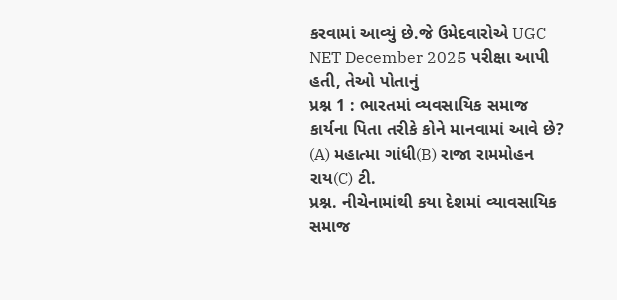કરવામાં આવ્યું છે.જે ઉમેદવારોએ UGC NET December 2025 પરીક્ષા આપી હતી, તેઓ પોતાનું
પ્રશ્ન 1 : ભારતમાં વ્યવસાયિક સમાજ કાર્યના પિતા તરીકે કોને માનવામાં આવે છે? (A) મહાત્મા ગાંધી(B) રાજા રામમોહન રાય(C) ટી.
પ્રશ્ન. નીચેનામાંથી કયા દેશમાં વ્યાવસાયિક સમાજ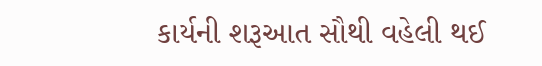કાર્યની શરૂઆત સૌથી વહેલી થઈ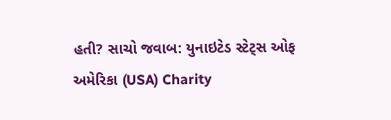હતી? સાચો જવાબ: યુનાઇટેડ સ્ટેટ્સ ઓફ અમેરિકા (USA) Charity